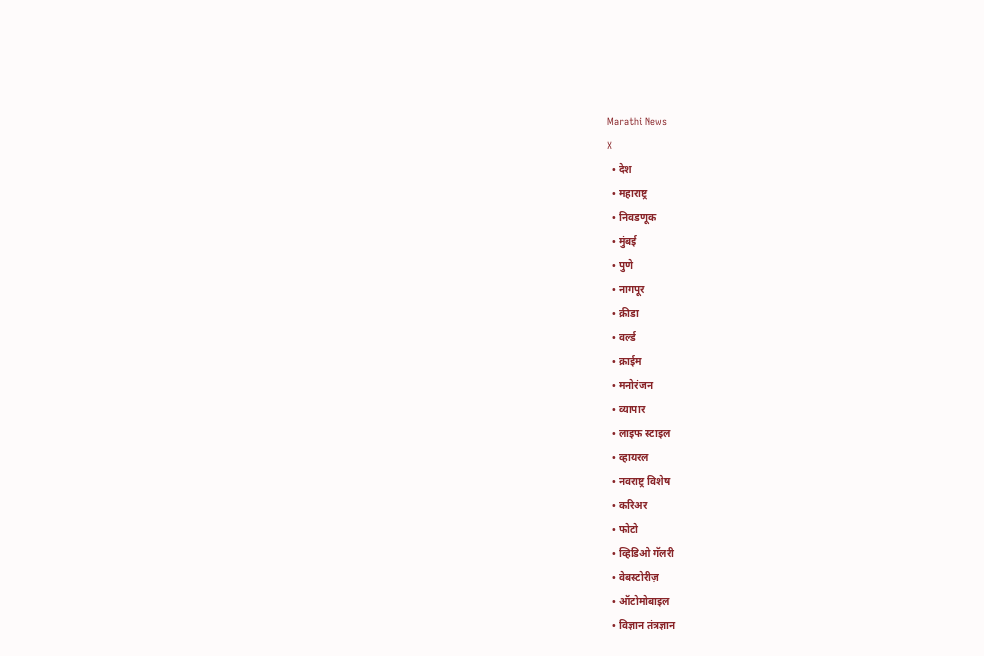Marathi News
X
  • देश
  • महाराष्ट्र
  • निवडणूक
  • मुंबई
  • पुणे
  • नागपूर
  • क्रीडा
  • वर्ल्ड
  • क्राईम
  • मनोरंजन
  • व्यापार
  • लाइफ स्टाइल
  • व्हायरल
  • नवराष्ट्र विशेष
  • करिअर
  • फोटो
  • व्हिडिओ गॅलरी
  • वेबस्टोरीज़
  • ऑटोमोबाइल
  • विज्ञान तंत्रज्ञान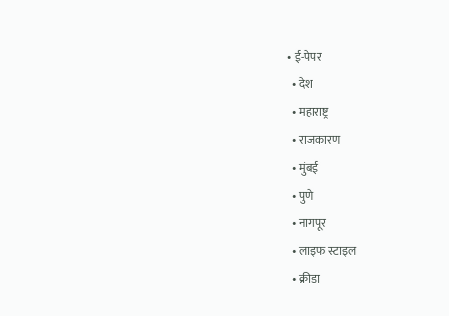• ई-पेपर
  • देश
  • महाराष्ट्र
  • राजकारण
  • मुंबई
  • पुणे
  • नागपूर
  • लाइफ स्टाइल
  • क्रीडा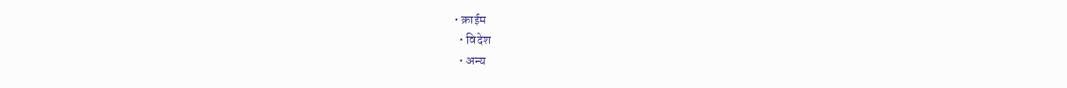• क्राईम
  • विदेश
  • अन्य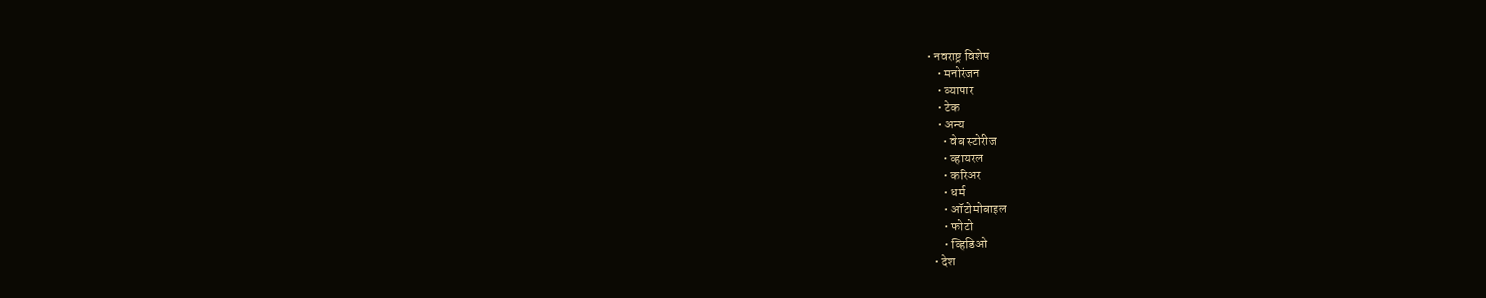• नवराष्ट्र विशेष
    • मनोरंजन
    • व्यापार
    • टेक
    • अन्य
      • वेब स्टोरीज
      • व्हायरल
      • करिअर
      • धर्म
      • ऑटोमोबाइल
      • फोटो
      • व्हिडिओ
  • देश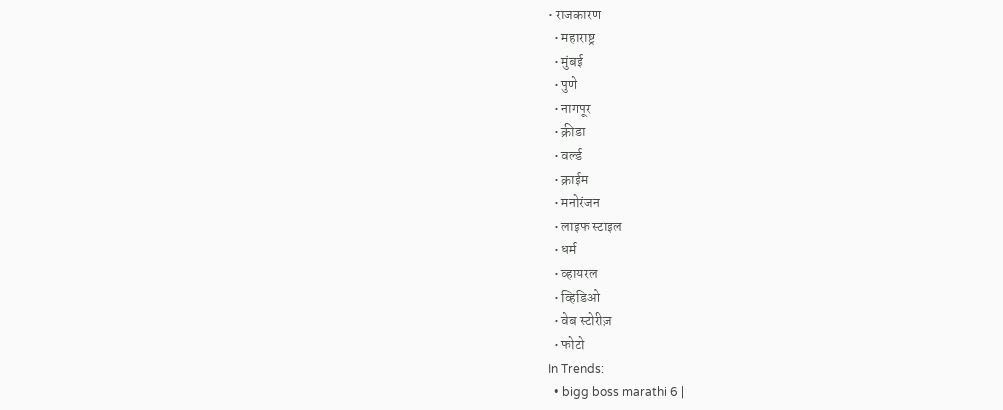• राजकारण
  • महाराष्ट्र
  • मुंबई
  • पुणे
  • नागपूर
  • क्रीडा
  • वर्ल्ड
  • क्राईम
  • मनोरंजन
  • लाइफ स्टाइल
  • धर्म
  • व्हायरल
  • व्हिडिओ
  • वेब स्टोरीज़
  • फोटो
In Trends:
  • bigg boss marathi 6 |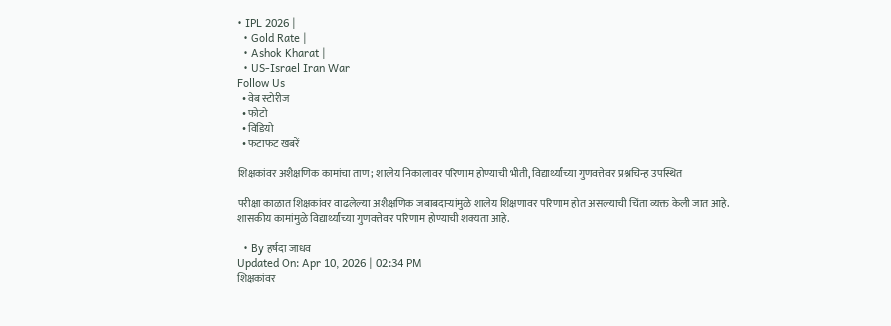• IPL 2026 |
  • Gold Rate |
  • Ashok Kharat |
  • US-Israel Iran War
Follow Us
  • वेब स्टोरीज
  • फोटो
  • विडियो
  • फटाफट खबरें

शिक्षकांवर अशैक्षणिक कामांचा ताण; शालेय निकालावर परिणाम होण्याची भीती, विद्यार्थ्यांच्या गुणवत्तेवर प्रश्नचिन्ह उपस्थित

परीक्षा काळात शिक्षकांवर वाढलेल्या अशैक्षणिक जबाबदाऱ्यांमुळे शालेय शिक्षणावर परिणाम होत असल्याची चिंता व्यक्त केली जात आहे. शासकीय कामांमुळे विद्यार्थ्यांच्या गुणवत्तेवर परिणाम होण्याची शक्यता आहे.

  • By हर्षदा जाधव
Updated On: Apr 10, 2026 | 02:34 PM
शिक्षकांवर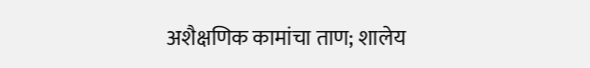अशैक्षणिक कामांचा ताण; शालेय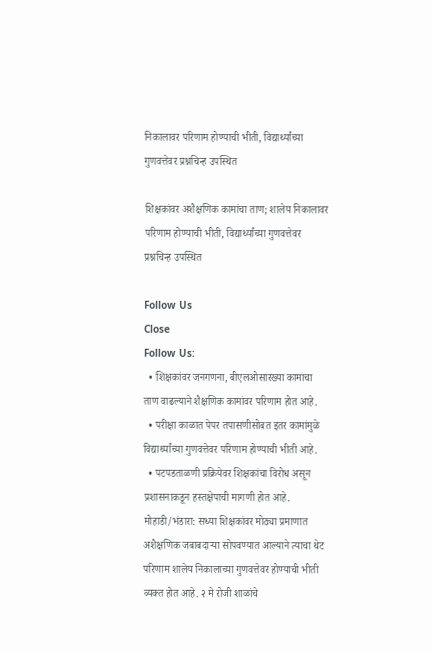निकालावर परिणाम होण्याची भीती, विद्यार्थ्यांच्या गुणवत्तेवर प्रश्नचिन्ह उपस्थित

शिक्षकांवर अशैक्षणिक कामांचा ताण; शालेय निकालावर परिणाम होण्याची भीती, विद्यार्थ्यांच्या गुणवत्तेवर प्रश्नचिन्ह उपस्थित

Follow Us
Close
Follow Us:
  • शिक्षकांवर जनगणना, बीएलओसारख्या कामांचा ताण वाढल्याने शैक्षणिक कामांवर परिणाम होत आहे.
  • परीक्षा काळात पेपर तपासणीसोबत इतर कामांमुळे विद्यार्थ्यांच्या गुणवत्तेवर परिणाम होण्याची भीती आहे.
  • पटपडताळणी प्रक्रियेवर शिक्षकांचा विरोध असून प्रशासनाकडून हस्तक्षेपाची मागणी होत आहे.
मोहाडी/भंडारा: सध्या शिक्षकांवर मोठ्या प्रमाणात अशैक्षणिक जबाबदाऱ्या सोपवण्यात आल्याने त्याचा थेट परिणाम शालेय निकालाच्या गुणवत्तेवर होण्याची भीती व्यक्त होत आहे. २ मे रोजी शाळांचे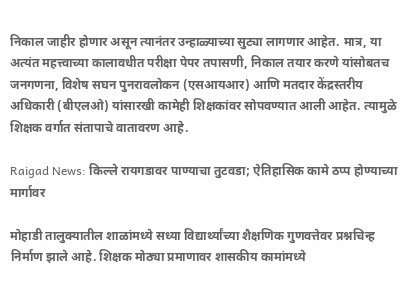निकाल जाहीर होणार असून त्यानंतर उन्हाळ्याच्या सुट्या लागणार आहेत. मात्र, या अत्यंत महत्त्वाच्या कालावधीत परीक्षा पेपर तपासणी, निकाल तयार करणे यांसोबतच जनगणना, विशेष सघन पुनरावलोकन (एसआयआर) आणि मतदार केंद्रस्तरीय अधिकारी (बीएलओ) यांसारखी कामेही शिक्षकांवर सोपवण्यात आली आहेत. त्यामुळे शिक्षक वर्गात संतापाचे वातावरण आहे.

Raigad News: किल्ले रायगडावर पाण्याचा तुटवडा; ऐतिहासिक कामे ठप्प होण्याच्या मार्गावर

मोहाडी तालुक्यातील शाळांमध्ये सध्या विद्यार्थ्यांच्या शैक्षणिक गुणवत्तेवर प्रश्नचिन्ह निर्माण झाले आहे. शिक्षक मोठ्या प्रमाणावर शासकीय कामांमध्ये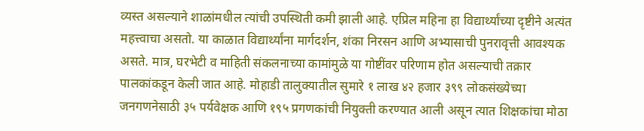व्यस्त असल्याने शाळांमधील त्यांची उपस्थिती कमी झाली आहे. एप्रिल महिना हा विद्यार्थ्यांच्या दृष्टीने अत्यंत महत्त्वाचा असतो. या काळात विद्यार्थ्यांना मार्गदर्शन, शंका निरसन आणि अभ्यासाची पुनरावृत्ती आवश्यक असते. मात्र, घरभेटी व माहिती संकलनाच्या कामांमुळे या गोष्टींवर परिणाम होत असल्याची तक्रार पालकांकडून केली जात आहे. मोहाडी तालुक्यातील सुमारे १ लाख ४२ हजार ३९९ लोकसंख्येच्या जनगणनेसाठी ३५ पर्यवेक्षक आणि १९५ प्रगणकांची नियुक्ती करण्यात आली असून त्यात शिक्षकांचा मोठा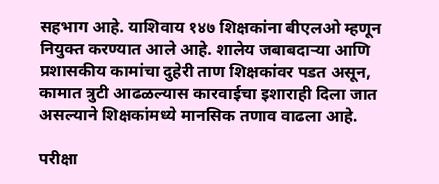सहभाग आहे. याशिवाय १४७ शिक्षकांना बीएलओ म्हणून नियुक्त करण्यात आले आहे. शालेय जबाबदाऱ्या आणि प्रशासकीय कामांचा दुहेरी ताण शिक्षकांवर पडत असून, कामात त्रुटी आढळल्यास कारवाईचा इशाराही दिला जात असल्याने शिक्षकांमध्ये मानसिक तणाव वाढला आहे.

परीक्षा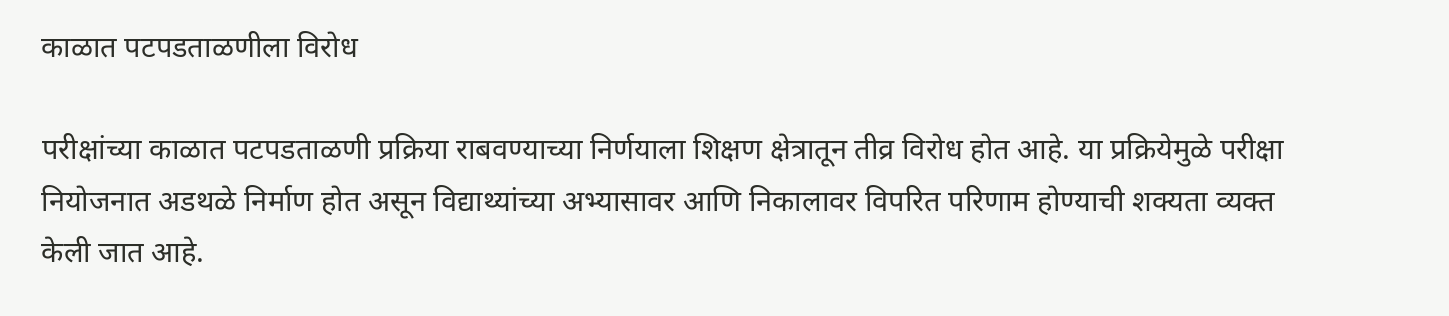काळात पटपडताळणीला विरोध

परीक्षांच्या काळात पटपडताळणी प्रक्रिया राबवण्याच्या निर्णयाला शिक्षण क्षेत्रातून तीव्र विरोध होत आहे. या प्रक्रियेमुळे परीक्षा नियोजनात अडथळे निर्माण होत असून विद्याथ्यांच्या अभ्यासावर आणि निकालावर विपरित परिणाम होण्याची शक्यता व्यक्त केली जात आहे.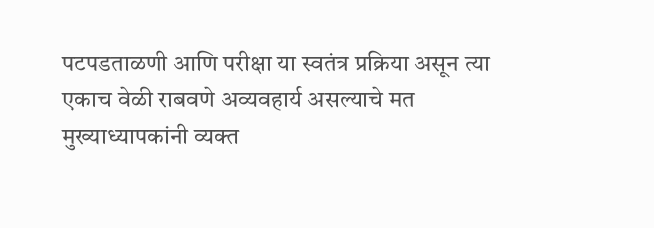पटपडताळणी आणि परीक्षा या स्वतंत्र प्रक्रिया असून त्या एकाच वेळी राबवणे अव्यवहार्य असल्याचे मत मुख्याध्यापकांनी व्यक्त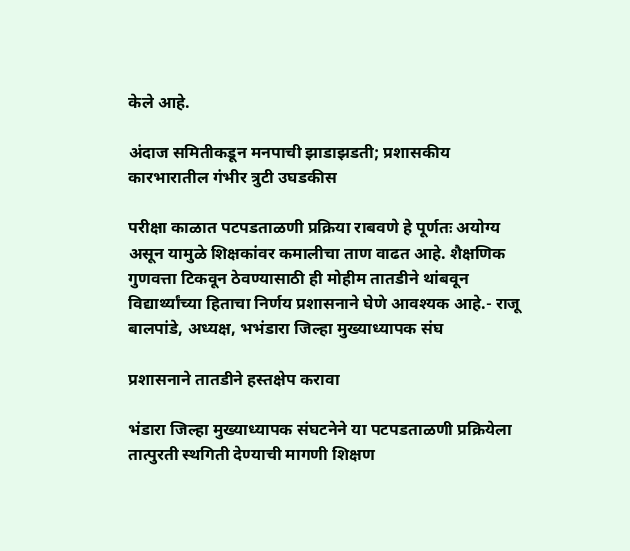केले आहे.

अंदाज समितीकडून मनपाची झाडाझडती; प्रशासकीय कारभारातील गंभीर त्रुटी उघडकीस

परीक्षा काळात पटपडताळणी प्रक्रिया राबवणे हे पूर्णतः अयोग्य असून यामुळे शिक्षकांवर कमालीचा ताण वाढत आहे. शैक्षणिक गुणवत्ता टिकवून ठेवण्यासाठी ही मोहीम तातडीने थांबवून विद्यार्थ्यांच्या हिताचा निर्णय प्रशासनाने घेणे आवश्यक आहे.- राजू बालपांडे, अध्यक्ष, भभंडारा जिल्हा मुख्याध्यापक संघ

प्रशासनाने तातडीने हस्तक्षेप करावा

भंडारा जिल्हा मुख्याध्यापक संघटनेने या पटपडताळणी प्रक्रियेला तात्पुरती स्थगिती देण्याची मागणी शिक्षण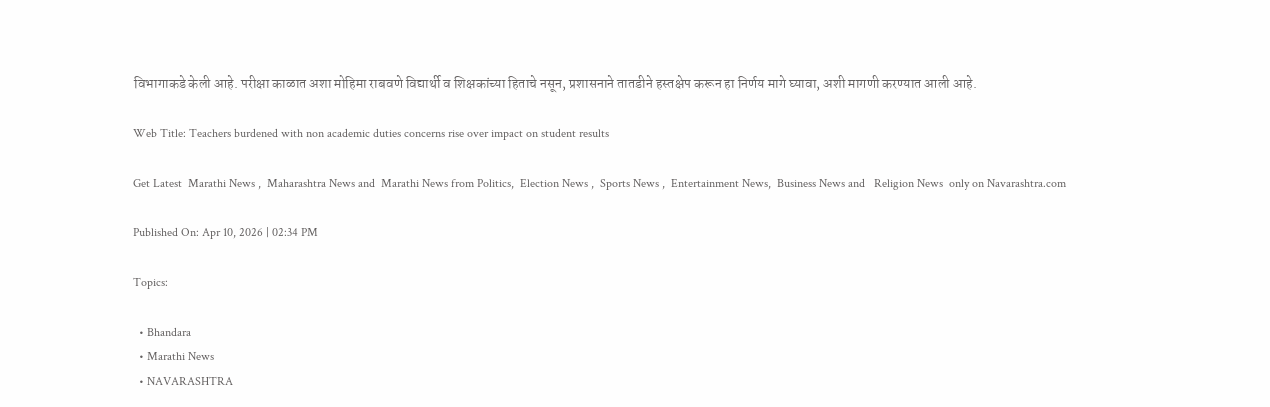विभागाकडे केली आहे. परीक्षा काळात अशा मोहिमा राबवणे विद्यार्थी व शिक्षकांच्या हिताचे नसून, प्रशासनाने तातडीने हस्तक्षेप करून हा निर्णय मागे घ्यावा, अशी मागणी करण्यात आली आहे.

Web Title: Teachers burdened with non academic duties concerns rise over impact on student results

Get Latest  Marathi News ,  Maharashtra News and  Marathi News from Politics,  Election News ,  Sports News ,  Entertainment News,  Business News and   Religion News  only on Navarashtra.com

Published On: Apr 10, 2026 | 02:34 PM

Topics:

  • Bhandara
  • Marathi News
  • NAVARASHTRA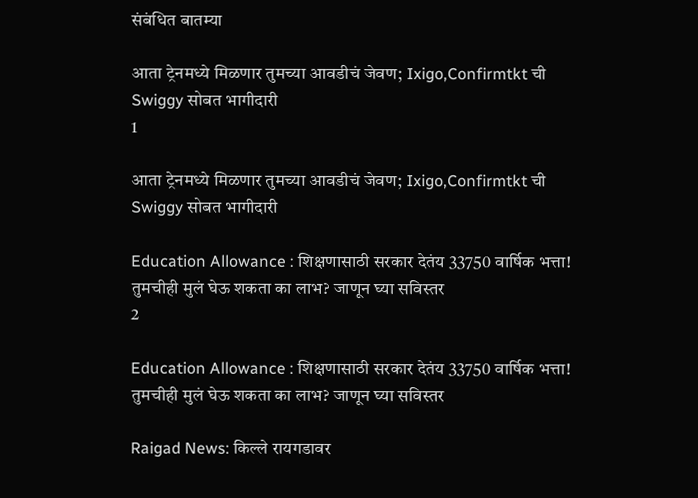संबंधित बातम्या

आता ट्रेनमध्ये मिळणार तुमच्या आवडीचं जेवण; Ixigo,Confirmtkt ची Swiggy सोबत भागीदारी
1

आता ट्रेनमध्ये मिळणार तुमच्या आवडीचं जेवण; Ixigo,Confirmtkt ची Swiggy सोबत भागीदारी

Education Allowance : शिक्षणासाठी सरकार देतंय 33750 वार्षिक भत्ता! तुमचीही मुलं घेऊ शकता का लाभ? जाणून घ्या सविस्तर
2

Education Allowance : शिक्षणासाठी सरकार देतंय 33750 वार्षिक भत्ता! तुमचीही मुलं घेऊ शकता का लाभ? जाणून घ्या सविस्तर

Raigad News: किल्ले रायगडावर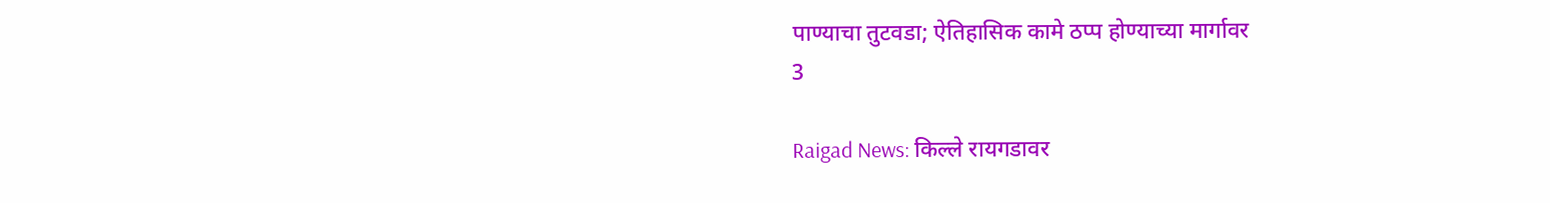पाण्याचा तुटवडा; ऐतिहासिक कामे ठप्प होण्याच्या मार्गावर
3

Raigad News: किल्ले रायगडावर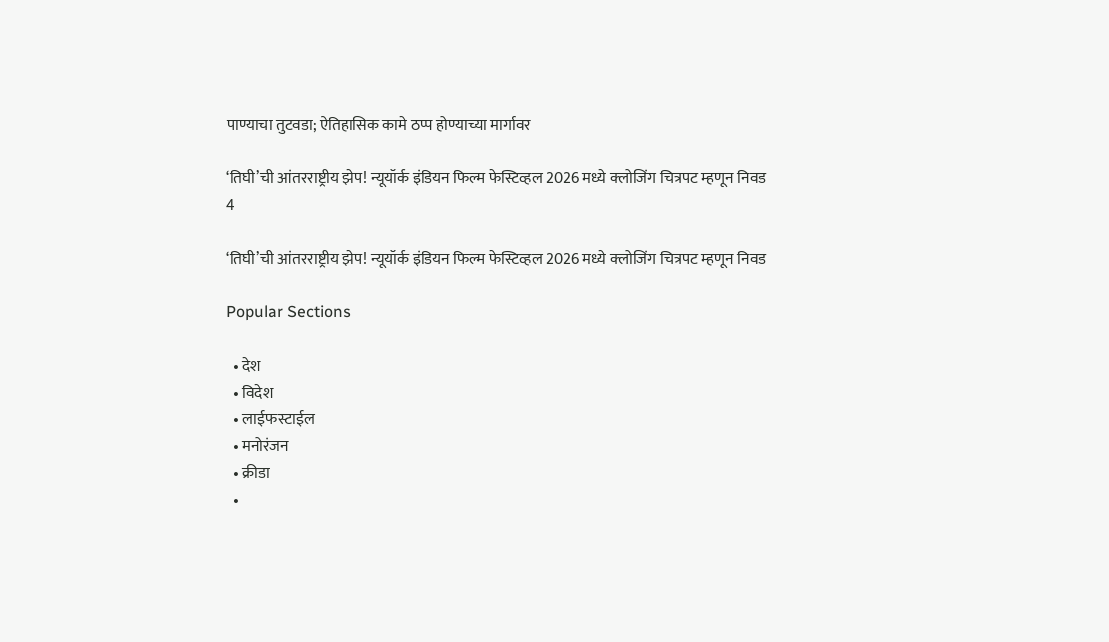पाण्याचा तुटवडा; ऐतिहासिक कामे ठप्प होण्याच्या मार्गावर

‘तिघी’ची आंतरराष्ट्रीय झेप! न्यूयॉर्क इंडियन फिल्म फेस्टिव्हल 2026 मध्ये क्लोजिंग चित्रपट म्हणून निवड
4

‘तिघी’ची आंतरराष्ट्रीय झेप! न्यूयॉर्क इंडियन फिल्म फेस्टिव्हल 2026 मध्ये क्लोजिंग चित्रपट म्हणून निवड

Popular Sections

  • देश
  • विदेश
  • लाईफस्टाईल
  • मनोरंजन
  • क्रीडा
  •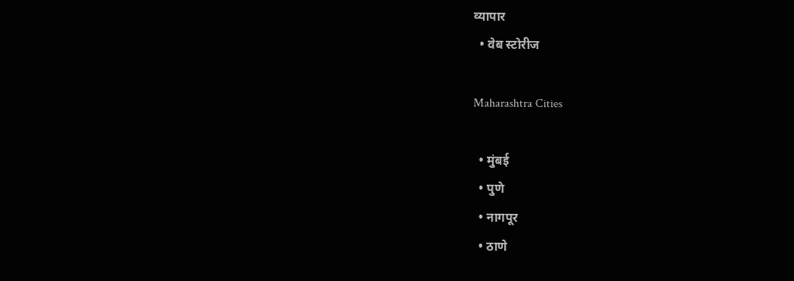व्यापार
  • वेब स्टोरीज

Maharashtra Cities

  • मुंबई
  • पुणे
  • नागपूर
  • ठाणे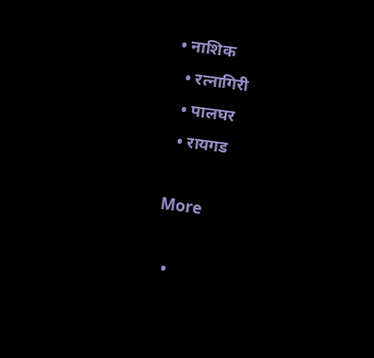• नाशिक
  • रत्नागिरी
  • पालघर
  • रायगड

More

  •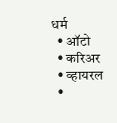धर्म
  • ऑटो
  • करिअर
  • व्हायरल
  •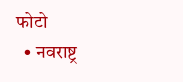फोटो
  • नवराष्ट्र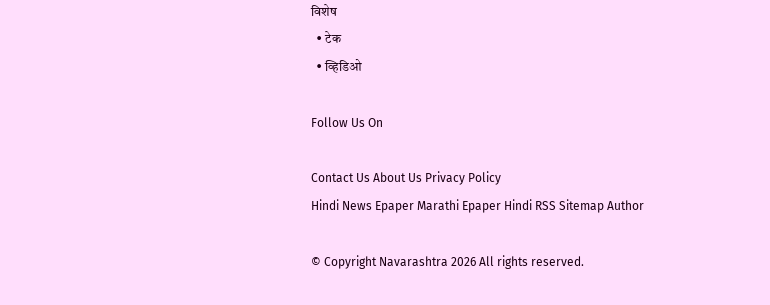विशेष
  • टेक
  • व्हिडिओ

Follow Us On

Contact Us About Us Privacy Policy
Hindi News Epaper Marathi Epaper Hindi RSS Sitemap Author

© Copyright Navarashtra 2026 All rights reserved.